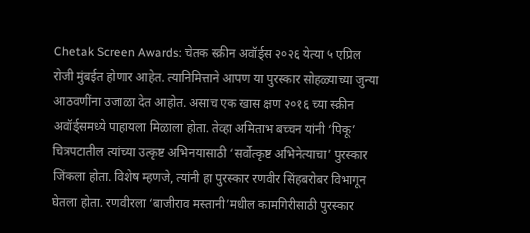Chetak Screen Awards: चेतक स्क्रीन अवॉर्ड्स २०२६ येत्या ५ एप्रिल रोजी मुंबईत होणार आहेत. त्यानिमित्ताने आपण या पुरस्कार सोहळ्याच्या जुन्या आठवणींना उजाळा देत आहोत. असाच एक खास क्षण २०१६ च्या स्क्रीन अवॉर्ड्समध्ये पाहायला मिळाला होता. तेव्हा अमिताभ बच्चन यांनी ‘पिकू’ चित्रपटातील त्यांच्या उत्कृष्ट अभिनयासाठी ‘सर्वोत्कृष्ट अभिनेत्याचा’ पुरस्कार जिंकला होता. विशेष म्हणजे, त्यांनी हा पुरस्कार रणवीर सिंहबरोबर विभागून घेतला होता. रणवीरला ‘बाजीराव मस्तानी’मधील कामगिरीसाठी पुरस्कार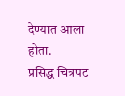देण्यात आला होता.
प्रसिद्ध चित्रपट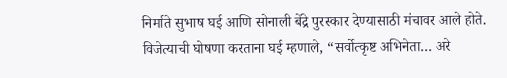निर्माते सुभाष घई आणि सोनाली बेंद्रे पुरस्कार देण्यासाठी मंचावर आले होते. विजेत्याची घोषणा करताना घई म्हणाले, “सर्वोत्कृष्ट अभिनेता… अरे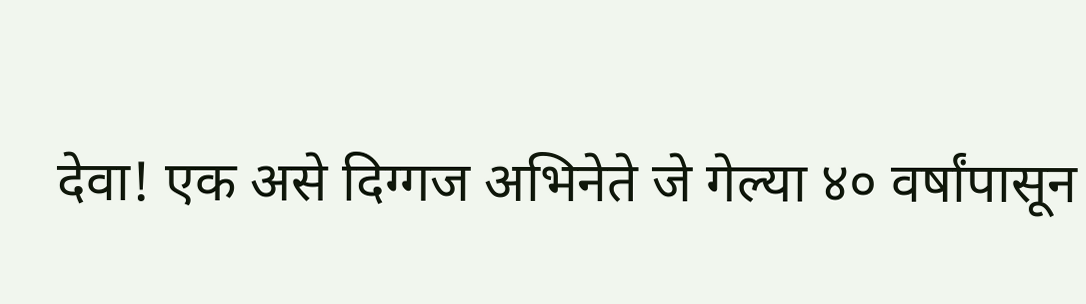देवा! एक असे दिग्गज अभिनेते जे गेल्या ४० वर्षांपासून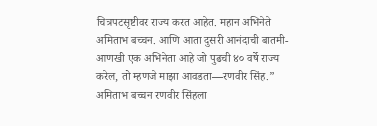चित्रपटसृष्टीवर राज्य करत आहेत. महान अभिनेते अमिताभ बच्चन. आणि आता दुसरी आनंदाची बातमी- आणखी एक अभिनेता आहे जो पुढची ४० वर्षे राज्य करेल, तो म्हणजे माझा आवडता—रणवीर सिंह.”
अमिताभ बच्चन रणवीर सिंहला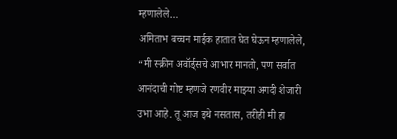म्हणालेले…
अमिताभ बच्चन माईक हातात घेत घेऊन म्हणालेले, “मी स्क्रीन अवॉर्ड्सचे आभार मानतो, पण सर्वात आनंदाची गोष्ट म्हणजे रणवीर माझ्या अगदी शेजारी उभा आहे. तू आज इथे नसतास, तरीही मी हा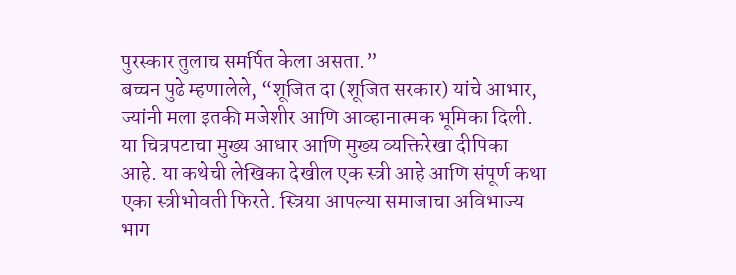पुरस्कार तुलाच समर्पित केला असता.”
बच्चन पुढे म्हणालेले, “शूजित दा (शूजित सरकार) यांचे आभार, ज्यांनी मला इतकी मजेशीर आणि आव्हानात्मक भूमिका दिली. या चित्रपटाचा मुख्य आधार आणि मुख्य व्यक्तिरेखा दीपिका आहे. या कथेची लेखिका देखील एक स्त्री आहे आणि संपूर्ण कथा एका स्त्रीभोवती फिरते. स्त्रिया आपल्या समाजाचा अविभाज्य भाग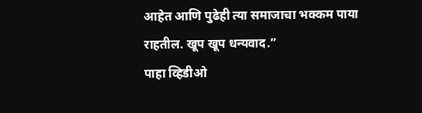आहेत आणि पुढेही त्या समाजाचा भक्कम पाया राहतील. खूप खूप धन्यवाद.”
पाहा व्हिडीओ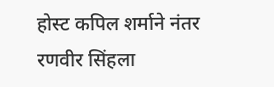होस्ट कपिल शर्माने नंतर रणवीर सिंहला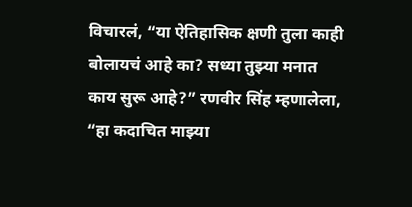विचारलं, “या ऐतिहासिक क्षणी तुला काही बोलायचं आहे का? सध्या तुझ्या मनात काय सुरू आहे?” रणवीर सिंह म्हणालेला, “हा कदाचित माझ्या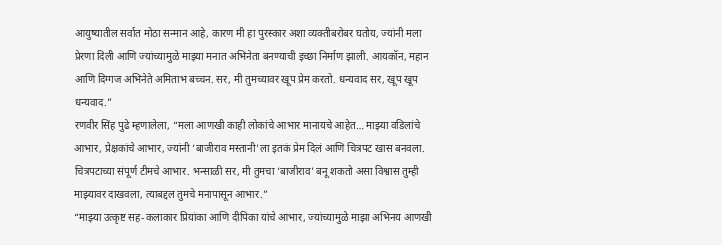आयुष्यातील सर्वात मोठा सन्मान आहे, कारण मी हा पुरस्कार अशा व्यक्तीबरोबर घतोय, ज्यांनी मला प्रेरणा दिली आणि ज्यांच्यामुळे माझ्या मनात अभिनेता बनण्याची इच्छा निर्माण झाली. आयकॉन, महान आणि दिग्गज अभिनेते अमिताभ बच्चन. सर, मी तुमच्यावर खूप प्रेम करतो. धन्यवाद सर, खूप खूप धन्यवाद.”
रणवीर सिंह पुढे म्हणालेला, “मला आणखी काही लोकांचे आभार मानायचे आहेत… माझ्या वडिलांचे आभार, प्रेक्षकांचे आभार, ज्यांनी ‘बाजीराव मस्तानी’ला इतकं प्रेम दिलं आणि चित्रपट खास बनवला. चित्रपटाच्या संपूर्ण टीमचे आभार. भन्साळी सर, मी तुमचा ‘बाजीराव’ बनू शकतो असा विश्वास तुम्ही माझ्यावर दाखवला, त्याबद्दल तुमचे मनापासून आभार.”
“माझ्या उत्कृष्ट सह-कलाकार प्रियांका आणि दीपिका यांचे आभार, ज्यांच्यामुळे माझा अभिनय आणखी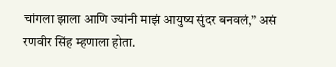चांगला झाला आणि ज्यांनी माझं आयुष्य सुंदर बनवलं,” असं रणवीर सिंह म्हणाला होता.